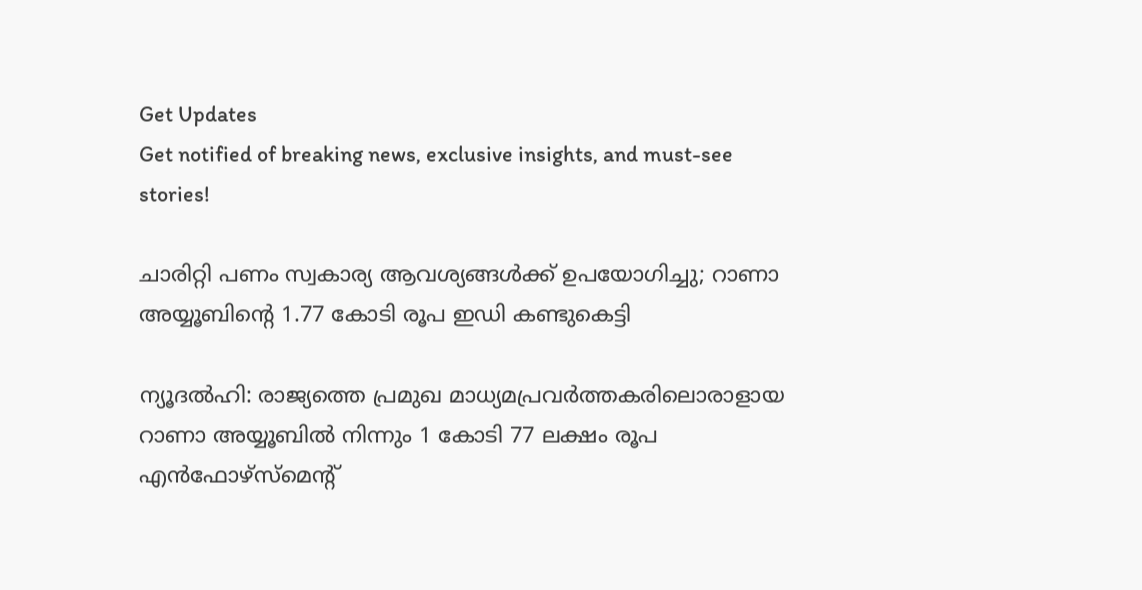Get Updates
Get notified of breaking news, exclusive insights, and must-see stories!

ചാരിറ്റി പണം സ്വകാര്യ ആവശ്യങ്ങള്‍ക്ക് ഉപയോഗിച്ചു; റാണാ അയ്യൂബിന്റെ 1.77 കോടി രൂപ ഇഡി കണ്ടുകെട്ടി

ന്യൂദല്‍ഹി: രാജ്യത്തെ പ്രമുഖ മാധ്യമപ്രവര്‍ത്തകരിലൊരാളായ റാണാ അയ്യൂബില്‍ നിന്നും 1 കോടി 77 ലക്ഷം രൂപ എന്‍ഫോഴ്‌സ്‌മെന്റ്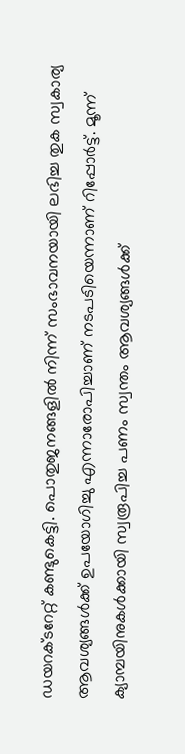ഡയറക്ടറേറ്റ് കണ്ടുകെട്ടി. പൊതുജനങ്ങളില്‍ നിന്ന് സംഭാവനയായി ലഭിച്ച തുക സ്വകാര്യ ആവശ്യങ്ങള്‍ക്ക് ഉപയോഗിച്ചു എന്നാരോപിച്ചാണ് നടപടിയെന്നാണ് റിപ്പോര്‍ട്ട്. മൂന്ന് ക്യാമ്പയിനുകള്‍ക്കായി സ്വരൂപിച്ച പണം സ്വന്തം ആവശ്യങ്ങള്‍ക്ക്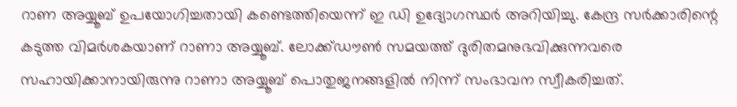റാണ അയ്യൂബ് ഉപയോഗിച്ചതായി കണ്ടെത്തിയെന്ന് ഇ ഡി ഉദ്യോഗസ്ഥര്‍ അറിയിച്ചു. കേന്ദ്ര സര്‍ക്കാരിന്റെ കടുത്ത വിമര്‍ശകയാണ് റാണാ അയ്യൂബ്. ലോക്ക്ഡൗണ്‍ സമയത്ത് ദുരിതമനുഭവിക്കുന്നവരെ സഹായിക്കാനായിരുന്നു റാണാ അയ്യൂബ് പൊതുജനങ്ങളില്‍ നിന്ന് സംഭാവന സ്വീകരിച്ചത്.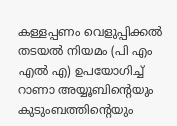കള്ളപ്പണം വെളുപ്പിക്കല്‍ തടയല്‍ നിയമം (പി എം എല്‍ എ) ഉപയോഗിച്ച് റാണാ അയ്യൂബിന്റെയും കുടുംബത്തിന്റെയും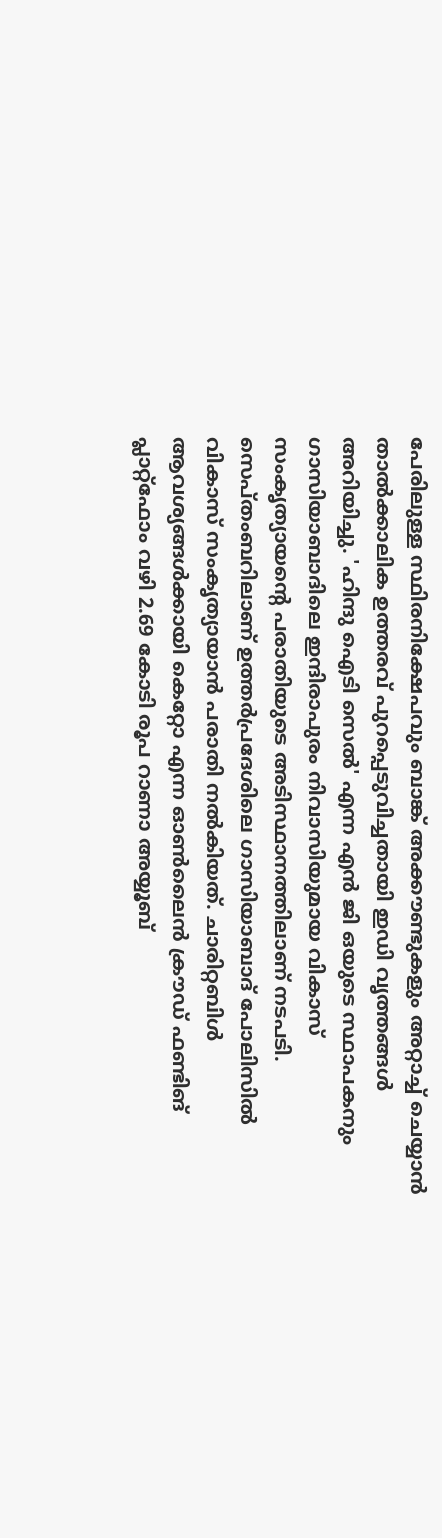പേരിലുള്ള സ്ഥിരനിക്ഷേപവും ബാങ്ക് അക്കൗണ്ടുകളും അറ്റാച്ച് ചെയ്യാന്‍ താല്‍ക്കാലിക ഉത്തരവ് പുറപ്പെടുവിച്ചതായി ഇഡി വൃത്തങ്ങള്‍ അറിയിച്ചു. 'ഹിന്ദു ഐടി സെല്‍' എന്ന എന്‍ ജി ഒയുടെ സ്ഥാപകനും ഗാസിയാബാദിലെ ഇന്ദിരാപുരം നിവാസിയുമായ വികാസ് സംകൃത്യായന്റെ പരാതിയുടെ അടിസ്ഥാനത്തിലാണ് നടപടി. സെപ്തംബറിലാണ് ഉത്തര്‍പ്രദേശിലെ ഗാസിയാബാദ് പോലിസില്‍ വികാസ് സംകൃത്യായാന്‍ പരാതി നല്‍കിയത്. ചാരിറ്റബിള്‍ ആവശ്യങ്ങള്‍ക്കായി കെറ്റോ എന്ന ഓണ്‍ലൈന്‍ ക്രൗഡ് ഫണ്ടിങ് പ്ലാറ്റ്ഫോം വഴി 2.69 കോടി രൂപ റാണാ അയ്യൂബ്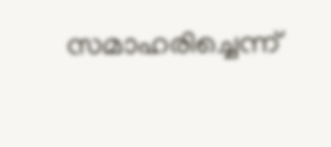സമാഹരിച്ചെന്ന്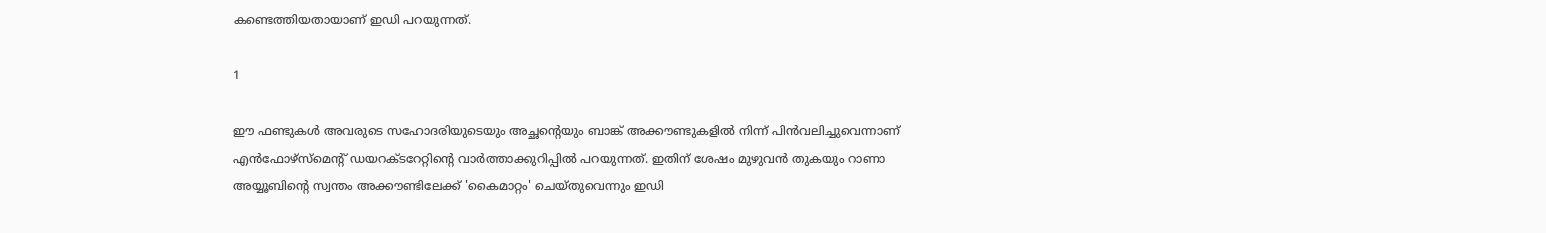കണ്ടെത്തിയതായാണ് ഇഡി പറയുന്നത്.

1

ഈ ഫണ്ടുകള്‍ അവരുടെ സഹോദരിയുടെയും അച്ഛന്റെയും ബാങ്ക് അക്കൗണ്ടുകളില്‍ നിന്ന് പിന്‍വലിച്ചുവെന്നാണ് എന്‍ഫോഴ്സ്മെന്റ് ഡയറക്ടറേറ്റിന്റെ വാര്‍ത്താക്കുറിപ്പില്‍ പറയുന്നത്. ഇതിന് ശേഷം മുഴുവന്‍ തുകയും റാണാ അയ്യൂബിന്റെ സ്വന്തം അക്കൗണ്ടിലേക്ക് 'കൈമാറ്റം' ചെയ്തുവെന്നും ഇഡി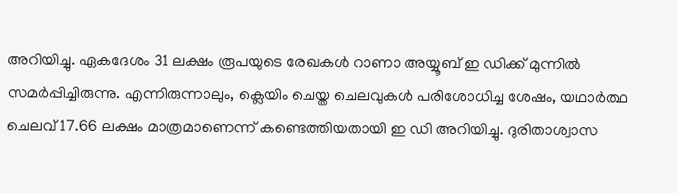അറിയിച്ചു. ഏകദേശം 31 ലക്ഷം രൂപയുടെ രേഖകള്‍ റാണാ അയ്യൂബ് ഇ ഡിക്ക് മുന്നില്‍ സമര്‍പ്പിച്ചിരുന്നു. എന്നിരുന്നാലും, ക്ലെയിം ചെയ്ത ചെലവുകള്‍ പരിശോധിച്ച ശേഷം, യഥാര്‍ത്ഥ ചെലവ് 17.66 ലക്ഷം മാത്രമാണെന്ന് കണ്ടെത്തിയതായി ഇ ഡി അറിയിച്ചു. ദുരിതാശ്വാസ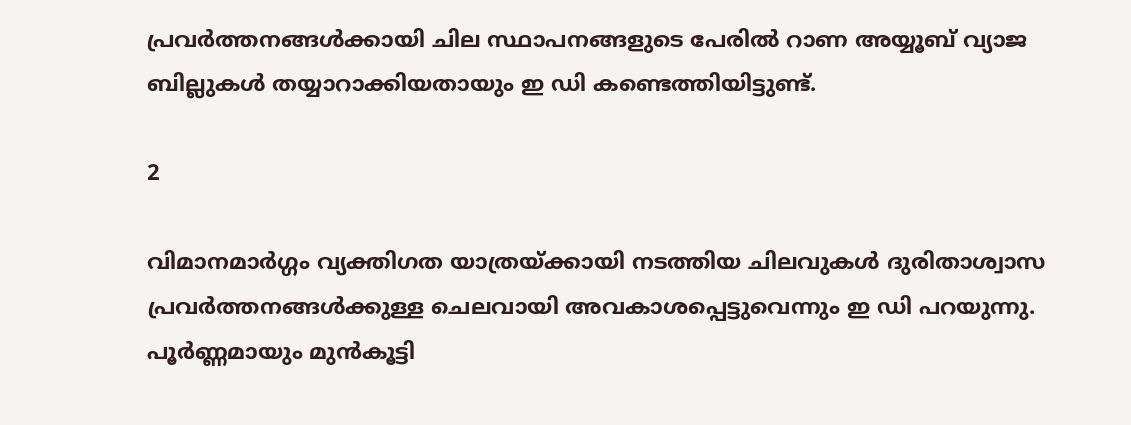പ്രവര്‍ത്തനങ്ങള്‍ക്കായി ചില സ്ഥാപനങ്ങളുടെ പേരില്‍ റാണ അയ്യൂബ് വ്യാജ ബില്ലുകള്‍ തയ്യാറാക്കിയതായും ഇ ഡി കണ്ടെത്തിയിട്ടുണ്ട്.

2

വിമാനമാര്‍ഗ്ഗം വ്യക്തിഗത യാത്രയ്ക്കായി നടത്തിയ ചിലവുകള്‍ ദുരിതാശ്വാസ പ്രവര്‍ത്തനങ്ങള്‍ക്കുള്ള ചെലവായി അവകാശപ്പെട്ടുവെന്നും ഇ ഡി പറയുന്നു. പൂര്‍ണ്ണമായും മുന്‍കൂട്ടി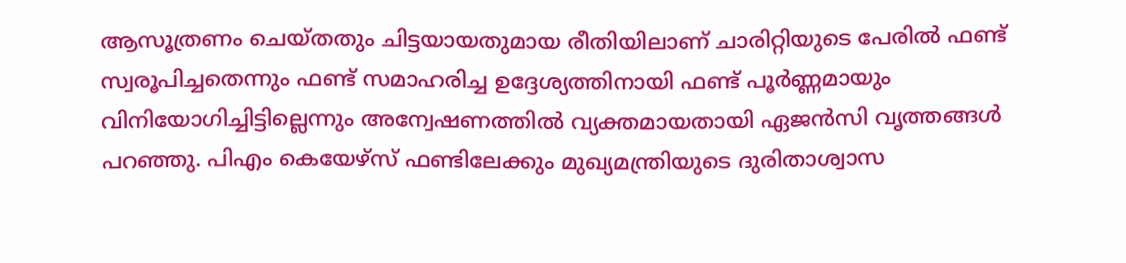ആസൂത്രണം ചെയ്തതും ചിട്ടയായതുമായ രീതിയിലാണ് ചാരിറ്റിയുടെ പേരില്‍ ഫണ്ട് സ്വരൂപിച്ചതെന്നും ഫണ്ട് സമാഹരിച്ച ഉദ്ദേശ്യത്തിനായി ഫണ്ട് പൂര്‍ണ്ണമായും വിനിയോഗിച്ചിട്ടില്ലെന്നും അന്വേഷണത്തില്‍ വ്യക്തമായതായി ഏജന്‍സി വൃത്തങ്ങള്‍ പറഞ്ഞു. പിഎം കെയേഴ്സ് ഫണ്ടിലേക്കും മുഖ്യമന്ത്രിയുടെ ദുരിതാശ്വാസ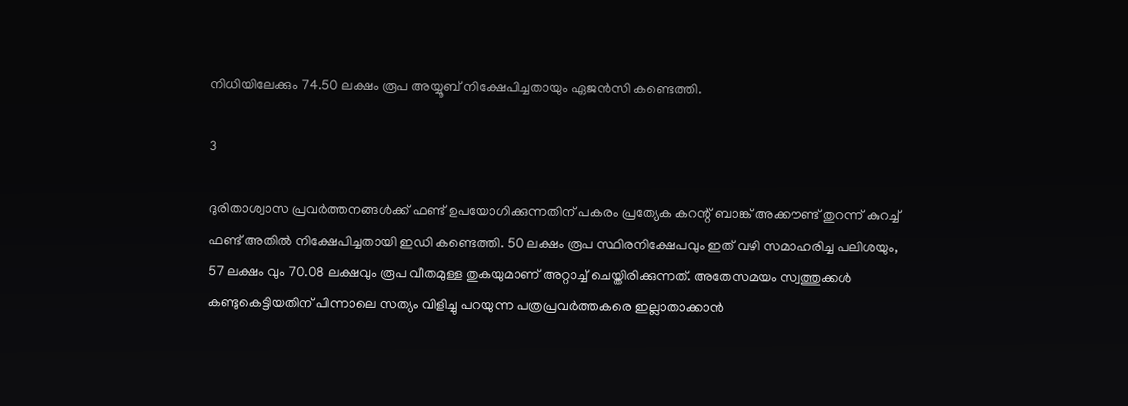നിധിയിലേക്കും 74.50 ലക്ഷം രൂപ അയ്യൂബ് നിക്ഷേപിച്ചതായും ഏജന്‍സി കണ്ടെത്തി.

3

ദുരിതാശ്വാസ പ്രവര്‍ത്തനങ്ങള്‍ക്ക് ഫണ്ട് ഉപയോഗിക്കുന്നതിന് പകരം പ്രത്യേക കറന്റ് ബാങ്ക് അക്കൗണ്ട് തുറന്ന് കുറച്ച് ഫണ്ട് അതില്‍ നിക്ഷേപിച്ചതായി ഇഡി കണ്ടെത്തി. 50 ലക്ഷം രൂപ സ്ഥിരനിക്ഷേപവും ഇത് വഴി സമാഹരിച്ച പലിശയും, 57 ലക്ഷം വും 70.08 ലക്ഷവും രൂപ വീതമുള്ള തുകയുമാണ് അറ്റാച്ച് ചെയ്തിരിക്കുന്നത്. അതേസമയം സ്വത്തുക്കള്‍ കണ്ടുകെട്ടിയതിന് പിന്നാലെ സത്യം വിളിച്ചു പറയുന്ന പത്രപ്രവര്‍ത്തകരെ ഇല്ലാതാക്കാന്‍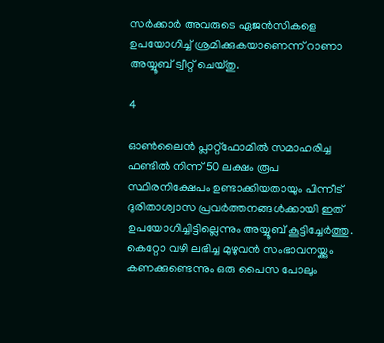സര്‍ക്കാര്‍ അവരുടെ ഏജന്‍സികളെ ഉപയോഗിച്ച് ശ്രമിക്കുകയാണെന്ന് റാണാ അയ്യൂബ് ട്വീറ്റ് ചെയ്തു.

4

ഓണ്‍ലൈന്‍ പ്ലാറ്റ്ഫോമില്‍ സമാഹരിച്ച ഫണ്ടില്‍ നിന്ന് 50 ലക്ഷം രൂപ സ്ഥിരനിക്ഷേപം ഉണ്ടാക്കിയതായും പിന്നീട് ദുരിതാശ്വാസ പ്രവര്‍ത്തനങ്ങള്‍ക്കായി ഇത് ഉപയോഗിച്ചിട്ടില്ലെന്നും അയ്യൂബ് കൂട്ടിച്ചേര്‍ത്തു. കെറ്റോ വഴി ലഭിച്ച മുഴുവന്‍ സംഭാവനയ്ക്കും കണക്കുണ്ടെന്നും ഒരു പൈസ പോലും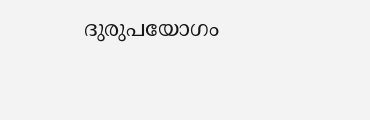ദുരുപയോഗം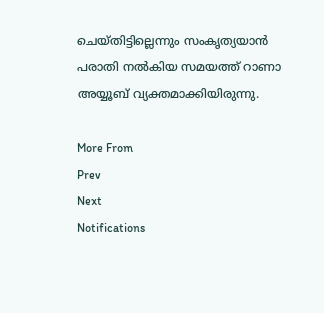ചെയ്തിട്ടില്ലെന്നും സംകൃത്യയാന്‍ പരാതി നല്‍കിയ സമയത്ത് റാണാ അയ്യൂബ് വ്യക്തമാക്കിയിരുന്നു.

More From
Prev
Next
Notifications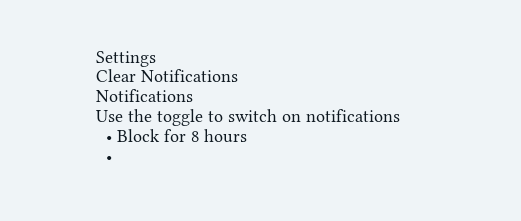Settings
Clear Notifications
Notifications
Use the toggle to switch on notifications
  • Block for 8 hours
  •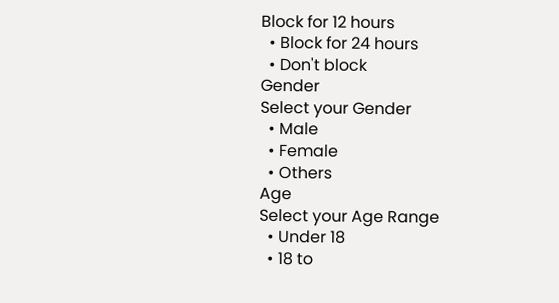Block for 12 hours
  • Block for 24 hours
  • Don't block
Gender
Select your Gender
  • Male
  • Female
  • Others
Age
Select your Age Range
  • Under 18
  • 18 to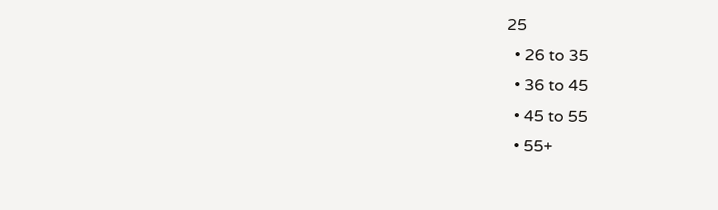25
  • 26 to 35
  • 36 to 45
  • 45 to 55
  • 55+